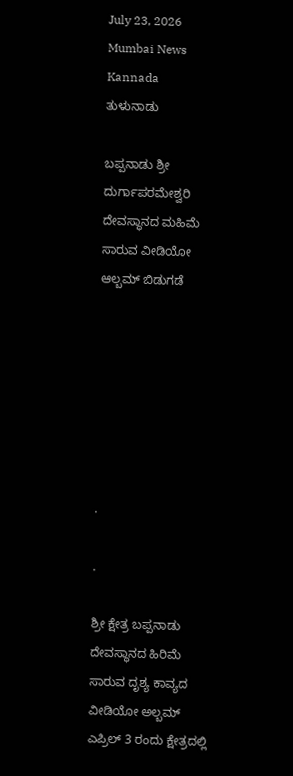July 23, 2026
Mumbai News Kannada
ತುಳುನಾಡು

ಬಪ್ಪನಾಡು ಶ್ರೀ ದುರ್ಗಾಪರಮೇಶ್ವರಿ ದೇವಸ್ಥಾನದ ಮಹಿಮೆ ಸಾರುವ ವೀಡಿಯೋ ಆಲ್ಬಮ್ ಬಿಡುಗಡೆ







.

.

ಶ್ರೀ ಕ್ಷೇತ್ರ ಬಪ್ಪನಾಡು ದೇವಸ್ಥಾನದ ಹಿರಿಮೆ ಸಾರುವ ದೃಶ್ಯ ಕಾವ್ಯದ ವೀಡಿಯೋ ಅಲ್ಬಮ್ ಎಪ್ರಿಲ್ 3 ರಂದು ಕ್ಷೇತ್ರದಲ್ಲಿ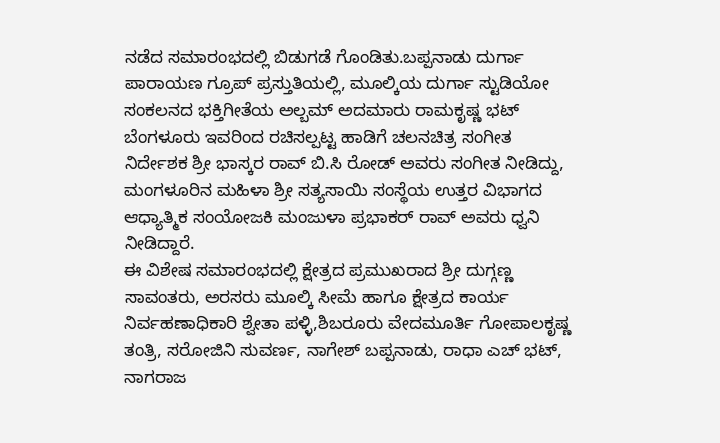ನಡೆದ ಸಮಾರಂಭದಲ್ಲಿ ಬಿಡುಗಡೆ ಗೊಂಡಿತು.ಬಪ್ಪನಾಡು ದುರ್ಗಾ ಪಾರಾಯಣ ಗ್ರೂಪ್ ಪ್ರಸ್ತುತಿಯಲ್ಲಿ, ಮೂಲ್ಕಿಯ ದುರ್ಗಾ ಸ್ಟುಡಿಯೋ ಸಂಕಲನದ ಭಕ್ತಿಗೀತೆಯ ಅಲ್ಬಮ್ ಅದಮಾರು ರಾಮಕೃಷ್ಣ ಭಟ್ ಬೆಂಗಳೂರು ಇವರಿಂದ ರಚಿಸಲ್ಪಟ್ಟ ಹಾಡಿಗೆ ಚಲನಚಿತ್ರ ಸಂಗೀತ ನಿರ್ದೇಶಕ ಶ್ರೀ ಭಾಸ್ಕರ ರಾವ್ ಬಿ.ಸಿ ರೋಡ್ ಅವರು ಸಂಗೀತ ನೀಡಿದ್ದು, ಮಂಗಳೂರಿನ ಮಹಿಳಾ ಶ್ರೀ ಸತ್ಯಸಾಯಿ ಸಂಸ್ಥೆಯ ಉತ್ತರ ವಿಭಾಗದ ಆಧ್ಯಾತ್ಮಿಕ ಸಂಯೋಜಕಿ ಮಂಜುಳಾ ಪ್ರಭಾಕರ್ ರಾವ್ ಅವರು ಧ್ವನಿ ನೀಡಿದ್ದಾರೆ.
ಈ ವಿಶೇಷ ಸಮಾರಂಭದಲ್ಲಿ ಕ್ಷೇತ್ರದ ಪ್ರಮುಖರಾದ ಶ್ರೀ ದುಗ್ಗಣ್ಣ ಸಾವಂತರು, ಅರಸರು ಮೂಲ್ಕಿ ಸೀಮೆ ಹಾಗೂ ಕ್ಷೇತ್ರದ ಕಾರ್ಯ ನಿರ್ವಹಣಾಧಿಕಾರಿ ಶ್ವೇತಾ ಪಳ್ಳಿ,ಶಿಬರೂರು ವೇದಮೂರ್ತಿ ಗೋಪಾಲಕೃಷ್ಣ ತಂತ್ರಿ, ಸರೋಜಿನಿ ಸುವರ್ಣ, ನಾಗೇಶ್ ಬಪ್ಪನಾಡು, ರಾಧಾ ಎಚ್ ಭಟ್, ನಾಗರಾಜ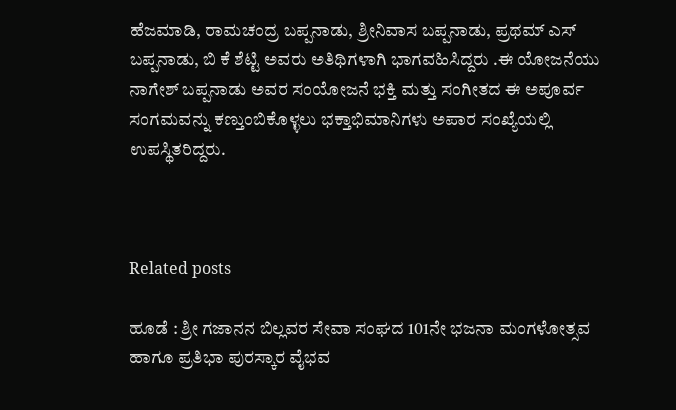ಹೆಜಮಾಡಿ, ರಾಮಚಂದ್ರ ಬಪ್ಪನಾಡು, ಶ್ರೀನಿವಾಸ ಬಪ್ಪನಾಡು, ಪ್ರಥಮ್ ಎಸ್ ಬಪ್ಪನಾಡು, ಬಿ ಕೆ ಶೆಟ್ಟಿ ಅವರು ಅತಿಥಿಗಳಾಗಿ ಭಾಗವಹಿಸಿದ್ದರು .ಈ ಯೋಜನೆಯು ನಾಗೇಶ್ ಬಪ್ಪನಾಡು ಅವರ ಸಂಯೋಜನೆ ಭಕ್ತಿ ಮತ್ತು ಸಂಗೀತದ ಈ ಅಪೂರ್ವ ಸಂಗಮವನ್ನು ಕಣ್ತುಂಬಿಕೊಳ್ಳಲು ಭಕ್ತಾಭಿಮಾನಿಗಳು ಅಪಾರ ಸಂಖ್ಯೆಯಲ್ಲಿ ಉಪಸ್ಥಿತರಿದ್ದರು.



Related posts

ಹೂಡೆ : ಶ್ರೀ ಗಜಾನನ ಬಿಲ್ಲವರ ಸೇವಾ ಸಂಘದ 101ನೇ ಭಜನಾ ಮಂಗಳೋತ್ಸವ ಹಾಗೂ ಪ್ರತಿಭಾ ಪುರಸ್ಕಾರ ವೈಭವ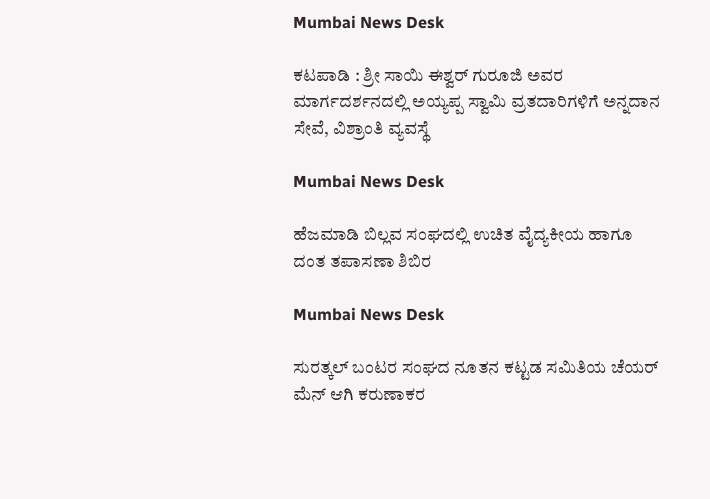Mumbai News Desk

ಕಟಪಾಡಿ : ಶ್ರೀ ಸಾಯಿ ಈಶ್ವರ್ ಗುರೂಜಿ ಅವರ ಮಾರ್ಗದರ್ಶನದಲ್ಲಿ ಅಯ್ಯಪ್ಪ ಸ್ವಾಮಿ ವ್ರತದಾರಿಗಳಿಗೆ ಅನ್ನದಾನ ಸೇವೆ, ವಿಶ್ರಾಂತಿ ವ್ಯವಸ್ಥೆ

Mumbai News Desk

ಹೆಜಮಾಡಿ ಬಿಲ್ಲವ ಸಂಘದಲ್ಲಿ ಉಚಿತ ವೈದ್ಯಕೀಯ ಹಾಗೂ ದಂತ ತಪಾಸಣಾ ಶಿಬಿರ

Mumbai News Desk

ಸುರತ್ಕಲ್ ಬಂಟರ ಸಂಘದ ನೂತನ ಕಟ್ಟಡ ಸಮಿತಿಯ ಚೆಯರ್ ಮೆನ್ ಆಗಿ ಕರುಣಾಕರ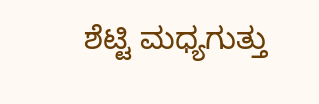ಶೆಟ್ಟಿ ಮಧ್ಯಗುತ್ತು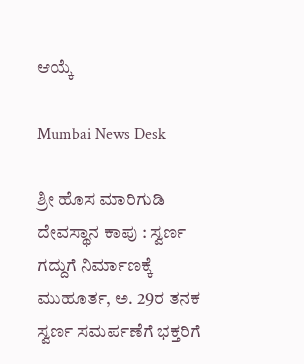ಆಯ್ಕೆ

Mumbai News Desk

ಶ್ರೀ ಹೊಸ ಮಾರಿಗುಡಿ ದೇವಸ್ಥಾನ ಕಾಪು : ಸ್ವರ್ಣ ಗದ್ದುಗೆ ನಿರ್ಮಾಣಕ್ಕೆ ಮುಹೂರ್ತ, ಅ. 29ರ ತನಕ ಸ್ವರ್ಣ ಸಮರ್ಪಣೆಗೆ ಭಕ್ತರಿಗೆ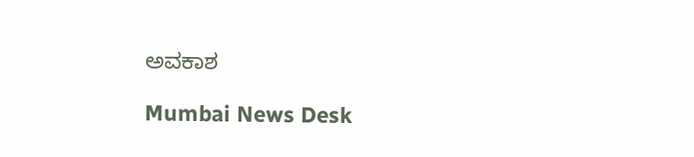ಅವಕಾಶ

Mumbai News Desk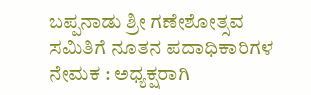ಬಪ್ಪನಾಡು ಶ್ರೀ ಗಣೇಶೋತ್ಸವ ಸಮಿತಿಗೆ ನೂತನ ಪದಾಧಿಕಾರಿಗಳ ನೇಮಕ : ಅಧ್ಯಕ್ಷರಾಗಿ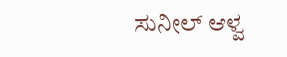ಸುನೀಲ್ ಆಳ್ವ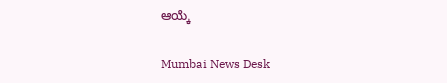ಆಯ್ಕೆ

Mumbai News Desk